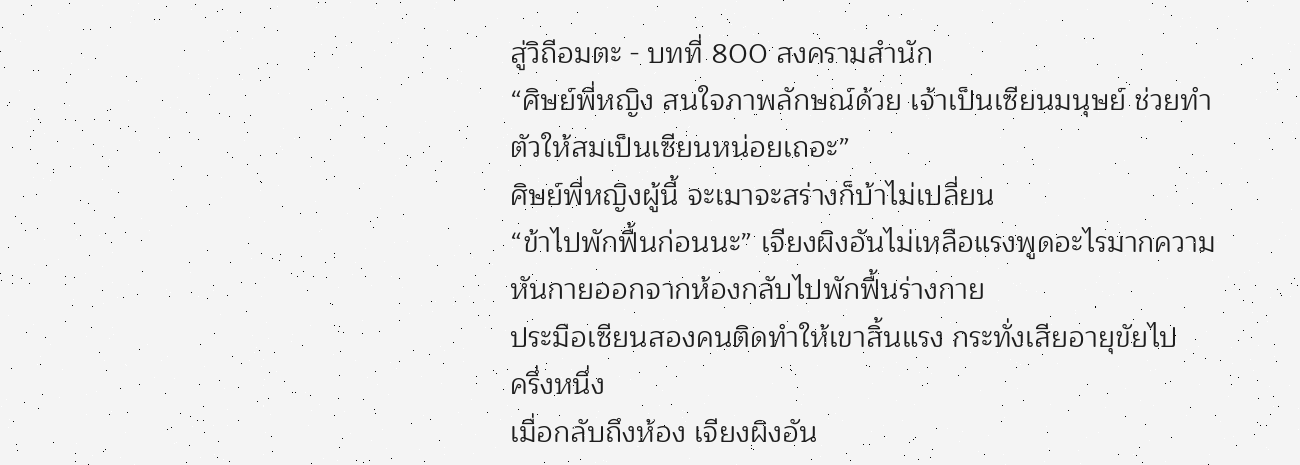สู่วิถีอมตะ - บทที่ 800 สงครามสำนัก
“ศิษย์พี่หญิง สนใจภาพลักษณ์ด้วย เจ้าเป็นเซียนมนุษย์ ช่วยทำ
ตัวให้สมเป็นเซียนหน่อยเถอะ”
ศิษย์พี่หญิงผู้นี้ จะเมาจะสร่างก็บ้าไม่เปลี่ยน
“ข้าไปพักฟื้นก่อนนะ” เจียงผิงอันไม่เหลือแรงพูดอะไรมากความ
หันกายออกจากห้องกลับไปพักฟื้นร่างกาย
ประมือเซียนสองคนติดทำให้เขาสิ้นแรง กระทั่งเสียอายุขัยไป
ครึ่งหนึ่ง
เมื่อกลับถึงห้อง เจียงผิงอัน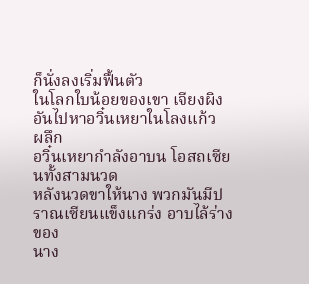ก็นั่งลงเริ่มฟื้นตัว
ในโลกใบน้อยของเขา เจียงผิงอันไปหาอวิ๋นเหยาในโลงแก้ว
ผลึก
อวิ๋นเหยากำลังอาบน โอสถเซียนทั้งสามนวด
หลังนวดขาให้นาง พวกมันมีปราณเซียนแข็งแกร่ง อาบไล้ร่างของ
นาง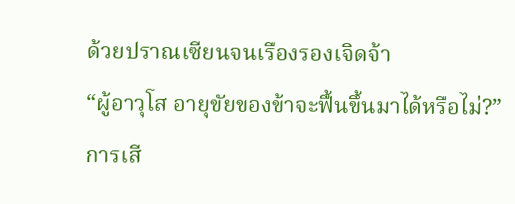ด้วยปราณเซียนจนเรืองรองเจิดจ้า
“ผู้อาวุโส อายุขัยของข้าจะฟื้นขึ้นมาได้หรือไม่?”
การเสี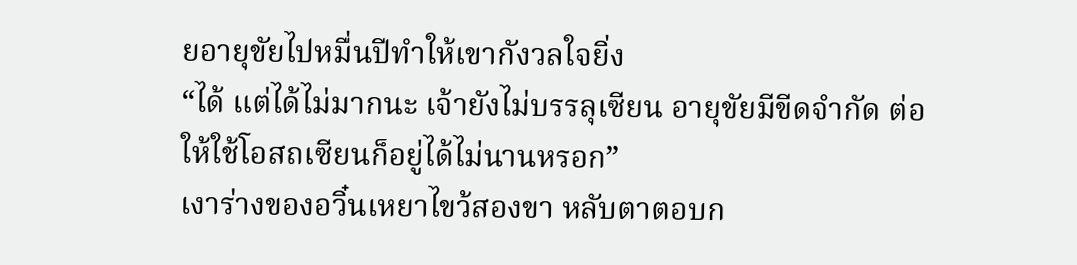ยอายุขัยไปหมื่นปีทำให้เขากังวลใจยิ่ง
“ได้ แต่ได้ไม่มากนะ เจ้ายังไม่บรรลุเซียน อายุขัยมีขีดจำกัด ต่อ
ให้ใช้โอสถเซียนก็อยู่ได้ไม่นานหรอก”
เงาร่างของอวิ๋นเหยาไขว้สองขา หลับตาตอบก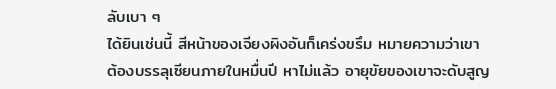ลับเบา ๆ
ได้ยินเช่นนี้ สีหน้าของเจียงผิงอันก็เคร่งขรึม หมายความว่าเขา
ต้องบรรลุเซียนภายในหมื่นปี หาไม่แล้ว อายุขัยของเขาจะดับสูญ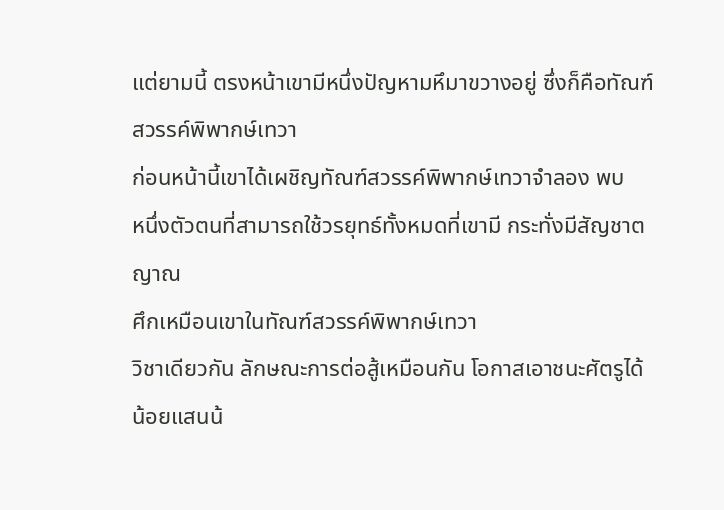แต่ยามนี้ ตรงหน้าเขามีหนึ่งปัญหามหึมาขวางอยู่ ซึ่งก็คือทัณฑ์
สวรรค์พิพากษ์เทวา
ก่อนหน้านี้เขาได้เผชิญทัณฑ์สวรรค์พิพากษ์เทวาจำลอง พบ
หนึ่งตัวตนที่สามารถใช้วรยุทธ์ทั้งหมดที่เขามี กระทั่งมีสัญชาตญาณ
ศึกเหมือนเขาในทัณฑ์สวรรค์พิพากษ์เทวา
วิชาเดียวกัน ลักษณะการต่อสู้เหมือนกัน โอกาสเอาชนะศัตรูได้
น้อยแสนน้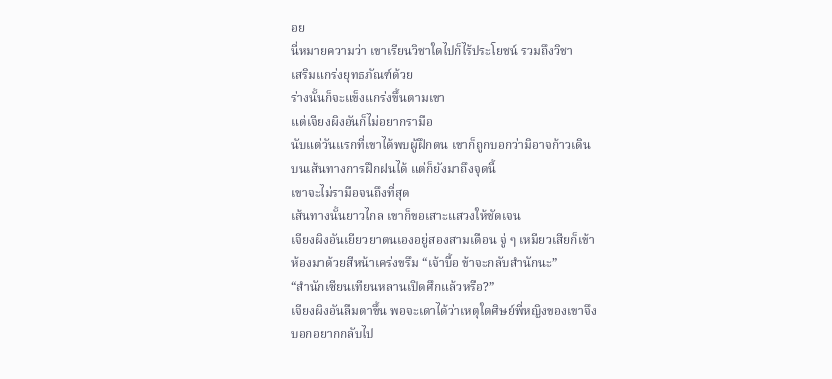อย
นี่หมายความว่า เขาเรียนวิชาใดไปก็ไร้ประโยชน์ รวมถึงวิชา
เสริมแกร่งยุทธภัณฑ์ด้วย
ร่างนั้นก็จะแข็งแกร่งขึ้นตามเขา
แต่เจียงผิงอันก็ไม่อยากรามือ
นับแต่วันแรกที่เขาได้พบผู้ฝึกตน เขาก็ถูกบอกว่ามิอาจก้าวเดิน
บนเส้นทางการฝึกฝนได้ แต่ก็ยังมาถึงจุดนี้
เขาจะไม่รามือจนถึงที่สุด
เส้นทางนั้นยาวไกล เขาก็ขอเสาะแสวงให้ชัดเจน
เจียงผิงอันเยียวยาตนเองอยู่สองสามเดือน จู่ ๆ เหมียวเสียก็เข้า
ห้องมาด้วยสีหน้าเคร่งขรึม “เจ้าบื้อ ข้าจะกลับสำนักนะ”
“สำนักเซียนเทียนหลานเปิดศึกแล้วหรือ?”
เจียงผิงอันลืมตาขึ้น พอจะเดาได้ว่าเหตุใดศิษย์พี่หญิงของเขาจึง
บอกอยากกลับไป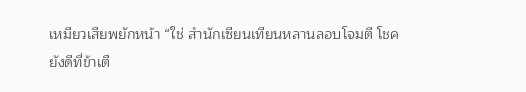เหมียวเสียพยักหน้า “ใช่ สำนักเซียนเทียนหลานลอบโจมตี โชค
ยังดีที่ข้าเตื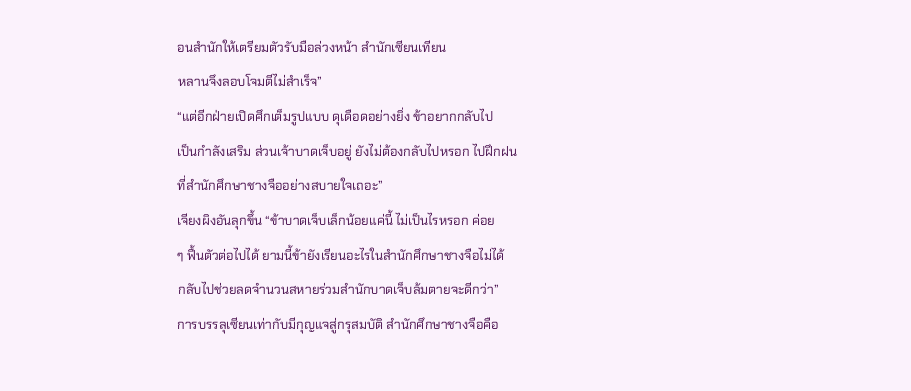อนสำนักให้เตรียมตัวรับมือล่วงหน้า สำนักเซียนเทียน
หลานจึงลอบโจมตีไม่สำเร็จ”
“แต่อีกฝ่ายเปิดศึกเต็มรูปแบบ ดุเดือดอย่างยิ่ง ข้าอยากกลับไป
เป็นกำลังเสริม ส่วนเจ้าบาดเจ็บอยู่ ยังไม่ต้องกลับไปหรอก ไปฝึกฝน
ที่สำนักศึกษาชางจืออย่างสบายใจเถอะ”
เจียงผิงอันลุกขึ้น “ข้าบาดเจ็บเล็กน้อยแค่นี้ ไม่เป็นไรหรอก ค่อย
ๆ ฟื้นตัวต่อไปได้ ยามนี้ข้ายังเรียนอะไรในสำนักศึกษาชางจือไม่ได้
กลับไปช่วยลดจำนวนสหายร่วมสำนักบาดเจ็บล้มตายจะดีกว่า”
การบรรลุเซียนเท่ากับมีกุญแจสู่กรุสมบัติ สำนักศึกษาชางจือคือ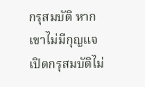กรุสมบัติ หากเขาไม่มีกุญแจ เปิดกรุสมบัติไม่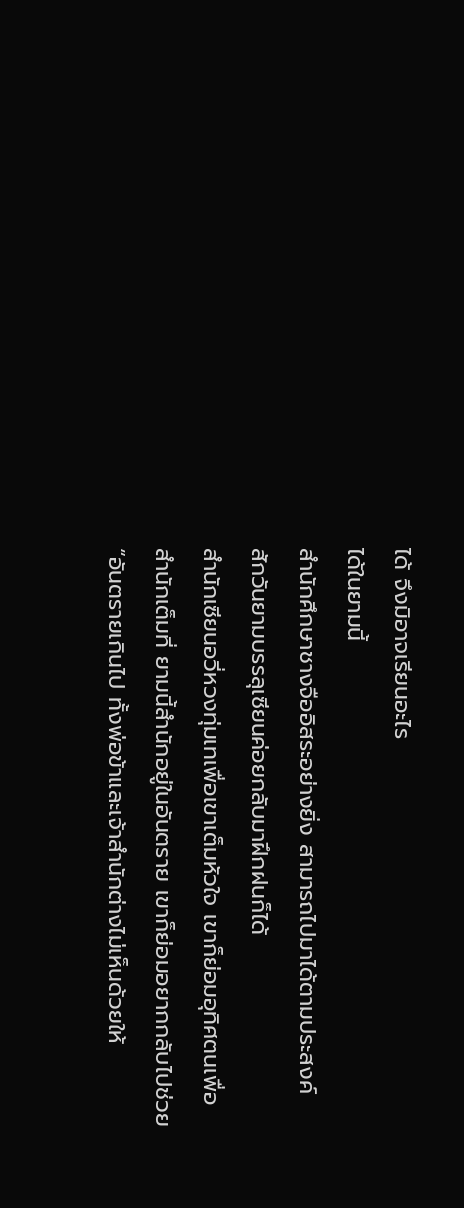ได้ จึงมิอาจเรียนอะไร
ได้ในยามนี้
สำนักศึกษาชางจืออิสระอย่างยิ่ง สามารถไปมาได้ตามประสงค์
สักวันยามบรรลุเซียนค่อยกลับมาฝึกฝนก็ได้
สำนักเซียนอวี่หวงทุ่มเทเพื่อเขาเต็มหัวใจ เขาก็ย่อมอุทิศตนเพื่อ
สำนักเต็มที่ ยามนี้สำนักอยู่ในอันตราย เขาก็ย่อมอยากกลับไปช่วย
“อันตรายเกินไป ทั้งพ่อข้าและเจ้าสำนักต่างไม่เห็นด้วยให้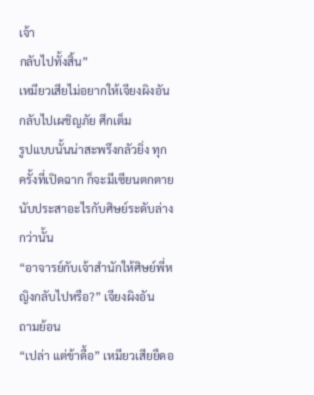เจ้า
กลับไปทั้งสิ้น”
เหมียวเสียไม่อยากให้เจียงผิงอันกลับไปเผชิญภัย ศึกเต็ม
รูปแบบนั้นน่าสะพรึงกลัวยิ่ง ทุกครั้งที่เปิดฉาก ก็จะมีเซียนตกตาย
นับประสาอะไรกับศิษย์ระดับล่างกว่านั้น
“อาจารย์กับเจ้าสำนักให้ศิษย์พี่หญิงกลับไปหรือ?” เจียงผิงอัน
ถามย้อน
“เปล่า แต่ข้าดื้อ” เหมียวเสียยืดอ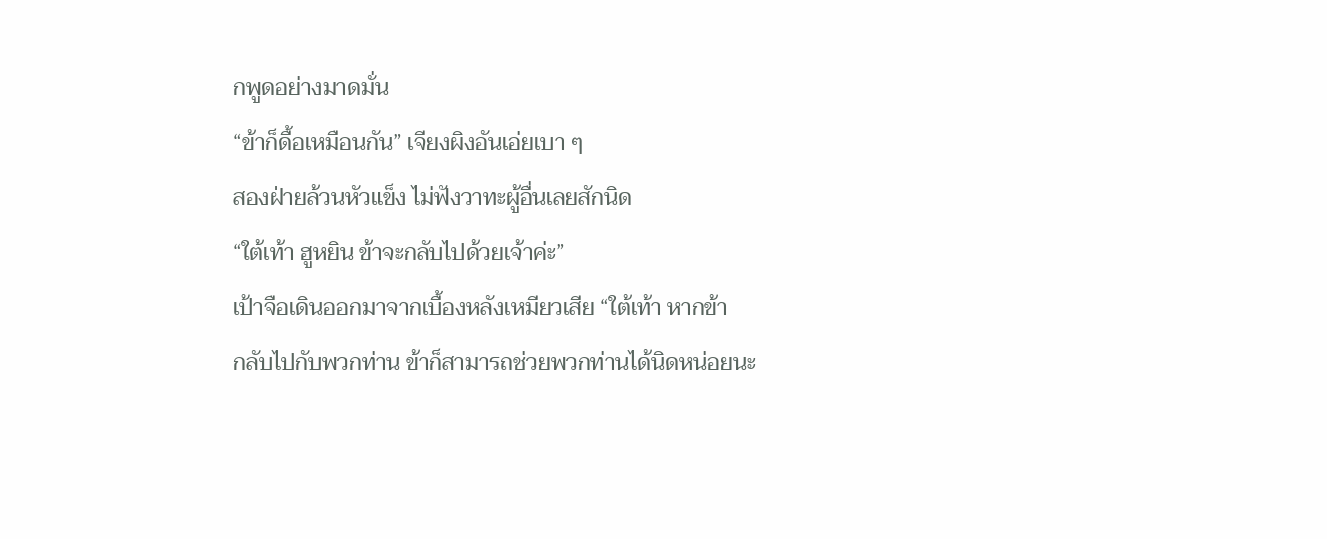กพูดอย่างมาดมั่น
“ข้าก็ดื้อเหมือนกัน” เจียงผิงอันเอ่ยเบา ๆ
สองฝ่ายล้วนหัวแข็ง ไม่ฟังวาทะผู้อื่นเลยสักนิด
“ใต้เท้า ฮูหยิน ข้าจะกลับไปด้วยเจ้าค่ะ”
เป้าจือเดินออกมาจากเบื้องหลังเหมียวเสีย “ใต้เท้า หากข้า
กลับไปกับพวกท่าน ข้าก็สามารถช่วยพวกท่านได้นิดหน่อยนะ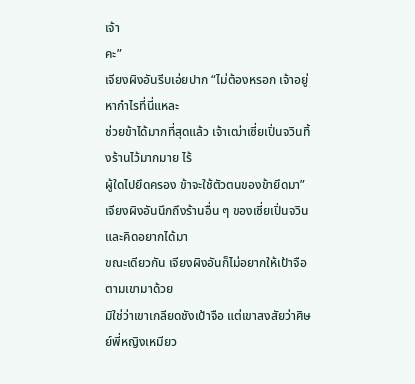เจ้า
คะ”
เจียงผิงอันรีบเอ่ยปาก “ไม่ต้องหรอก เจ้าอยู่หากำไรที่นี่แหละ
ช่วยข้าได้มากที่สุดแล้ว เจ้าเฒ่าเซี่ยเปิ่นจวินทิ้งร้านไว้มากมาย ไร้
ผู้ใดไปยึดครอง ข้าจะใช้ตัวตนของข้ายึดมา”
เจียงผิงอันนึกถึงร้านอื่น ๆ ของเซี่ยเปิ่นจวิน และคิดอยากได้มา
ขณะเดียวกัน เจียงผิงอันก็ไม่อยากให้เป้าจือตามเขามาด้วย
มิใช่ว่าเขาเกลียดชังเป้าจือ แต่เขาสงสัยว่าศิษย์พี่หญิงเหมียว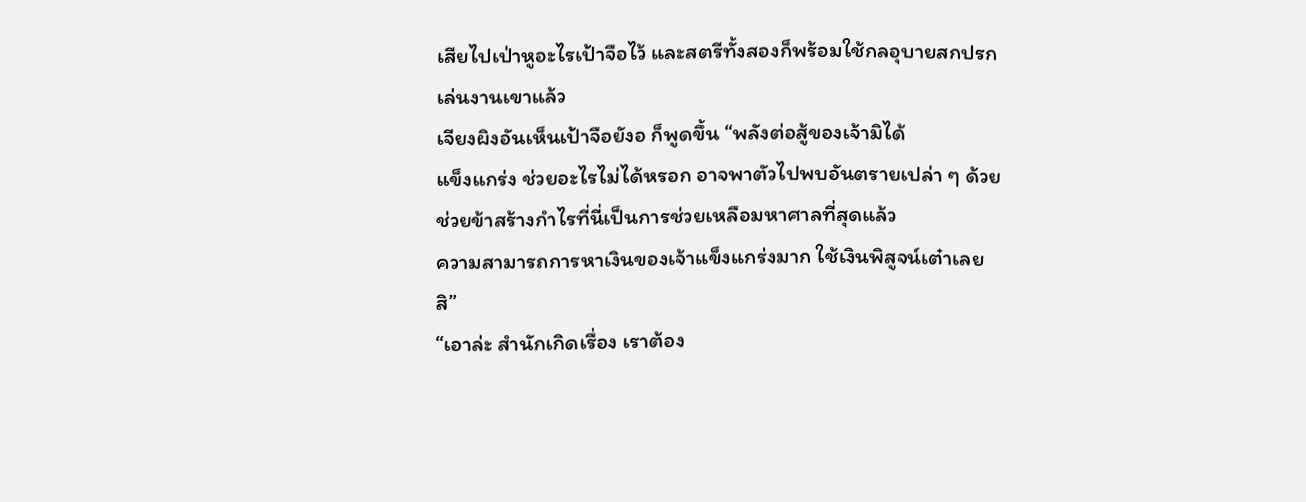เสียไปเป่าหูอะไรเป้าจือไว้ และสตรีทั้งสองก็พร้อมใช้กลอุบายสกปรก
เล่นงานเขาแล้ว
เจียงผิงอันเห็นเป้าจือยังอ ก็พูดขึ้น “พลังต่อสู้ของเจ้ามิได้
แข็งแกร่ง ช่วยอะไรไม่ได้หรอก อาจพาตัวไปพบอันตรายเปล่า ๆ ด้วย
ช่วยข้าสร้างกำไรที่นี่เป็นการช่วยเหลือมหาศาลที่สุดแล้ว
ความสามารถการหาเงินของเจ้าแข็งแกร่งมาก ใช้เงินพิสูจน์เต๋าเลย
สิ”
“เอาล่ะ สำนักเกิดเรื่อง เราต้อง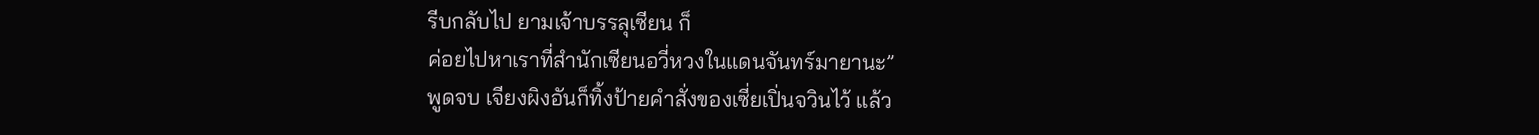รีบกลับไป ยามเจ้าบรรลุเซียน ก็
ค่อยไปหาเราที่สำนักเซียนอวี่หวงในแดนจันทร์มายานะ”
พูดจบ เจียงผิงอันก็ทิ้งป้ายคำสั่งของเซี่ยเปิ่นจวินไว้ แล้ว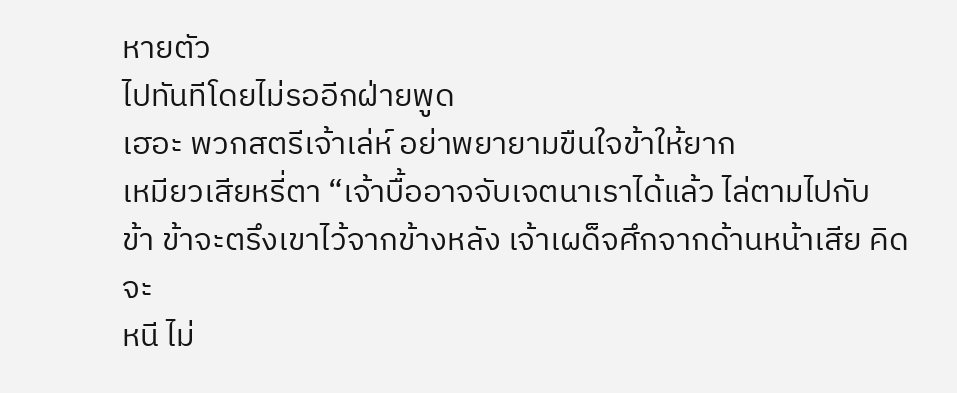หายตัว
ไปทันทีโดยไม่รออีกฝ่ายพูด
เฮอะ พวกสตรีเจ้าเล่ห์ อย่าพยายามขืนใจข้าให้ยาก
เหมียวเสียหรี่ตา “เจ้าบื้ออาจจับเจตนาเราได้แล้ว ไล่ตามไปกับ
ข้า ข้าจะตรึงเขาไว้จากข้างหลัง เจ้าเผด็จศึกจากด้านหน้าเสีย คิดจะ
หนี ไม่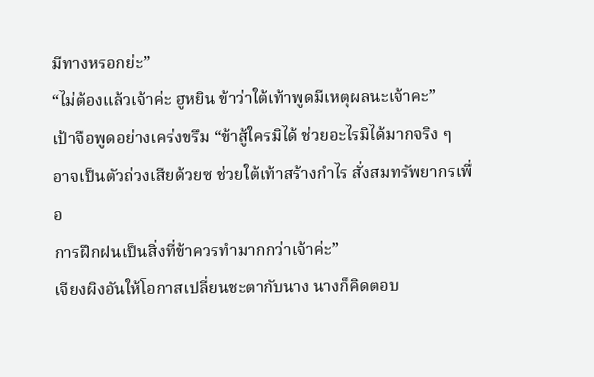มีทางหรอกย่ะ”
“ไม่ต้องแล้วเจ้าค่ะ ฮูหยิน ข้าว่าใต้เท้าพูดมีเหตุผลนะเจ้าคะ”
เป้าจือพูดอย่างเคร่งขรึม “ข้าสู้ใครมิได้ ช่วยอะไรมิได้มากจริง ๆ
อาจเป็นตัวถ่วงเสียด้วยซ ช่วยใต้เท้าสร้างกำไร สั่งสมทรัพยากรเพื่อ
การฝึกฝนเป็นสิ่งที่ข้าควรทำมากกว่าเจ้าค่ะ”
เจียงผิงอันให้โอกาสเปลี่ยนชะตากับนาง นางก็คิดตอบ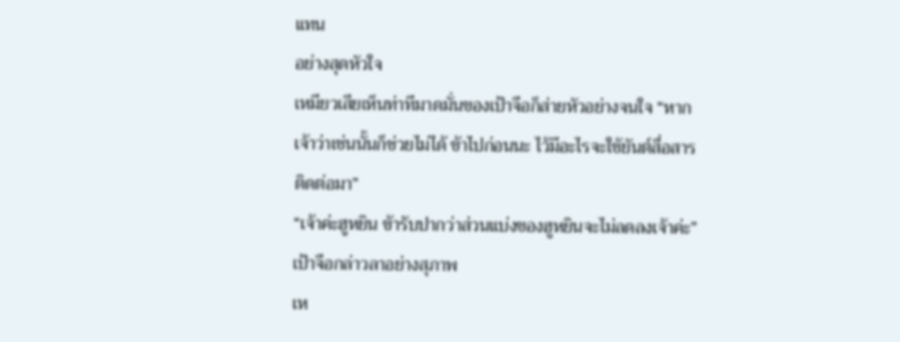แทน
อย่างสุดหัวใจ
เหมียวเสียเห็นท่าทีมาดมั่นของเป้าจือก็ส่ายหัวอย่างจนใจ “หาก
เจ้าว่าเช่นนั้นก็ช่วยไม่ได้ ข้าไปก่อนนะ ไว้มีอะไรจะใช้ยันต์สื่อสาร
ติดต่อมา”
“เจ้าค่ะฮูหยิน ข้ารับปากว่าส่วนแบ่งของฮูหยินจะไม่ลดลงเจ้าค่ะ”
เป้าจือกล่าวลาอย่างสุภาพ
เห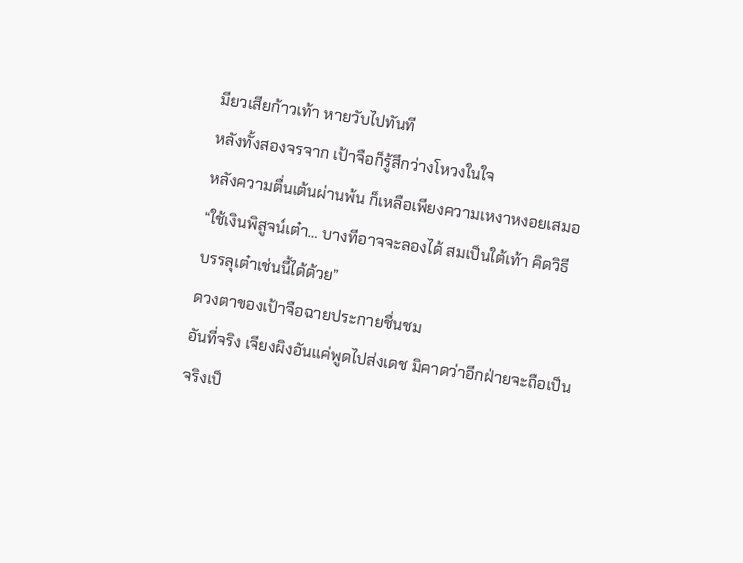มียวเสียก้าวเท้า หายวับไปทันที
หลังทั้งสองจรจาก เป้าจือก็รู้สึกว่างโหวงในใจ
หลังความตื่นเต้นผ่านพ้น ก็เหลือเพียงความเหงาหงอยเสมอ
“ใช้เงินพิสูจน์เต๋า… บางทีอาจจะลองได้ สมเป็นใต้เท้า คิดวิธี
บรรลุเต๋าเช่นนี้ได้ด้วย”
ดวงตาของเป้าจือฉายประกายชื่นชม
อันที่จริง เจียงผิงอันแค่พูดไปส่งเดช มิคาดว่าอีกฝ่ายจะถือเป็น
จริงเป็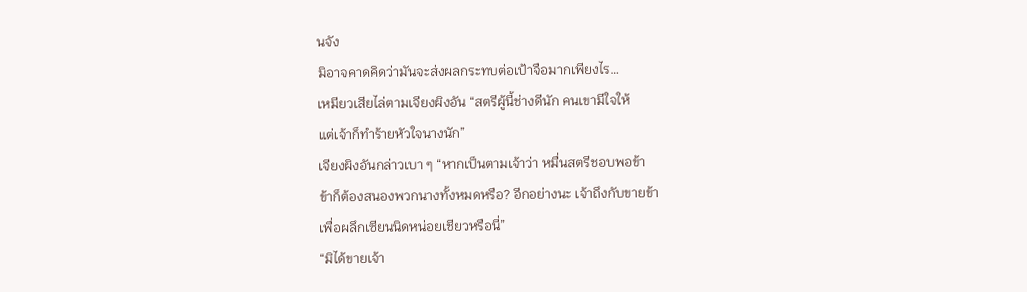นจัง
มิอาจคาดคิดว่ามันจะส่งผลกระทบต่อเป้าจือมากเพียงไร…
เหมียวเสียไล่ตามเจียงผิงอัน “สตรีผู้นี้ช่างดีนัก คนเขามีใจให้
แต่เจ้าก็ทำร้ายหัวใจนางนัก”
เจียงผิงอันกล่าวเบา ๆ “หากเป็นตามเจ้าว่า หมื่นสตรีชอบพอข้า
ข้าก็ต้องสนองพวกนางทั้งหมดหรือ? อีกอย่างนะ เจ้าถึงกับขายข้า
เพื่อผลึกเซียนนิดหน่อยเชียวหรือนี่”
“มิได้ขายเจ้า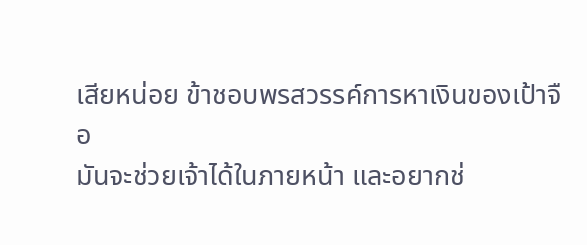เสียหน่อย ข้าชอบพรสวรรค์การหาเงินของเป้าจือ
มันจะช่วยเจ้าได้ในภายหน้า และอยากช่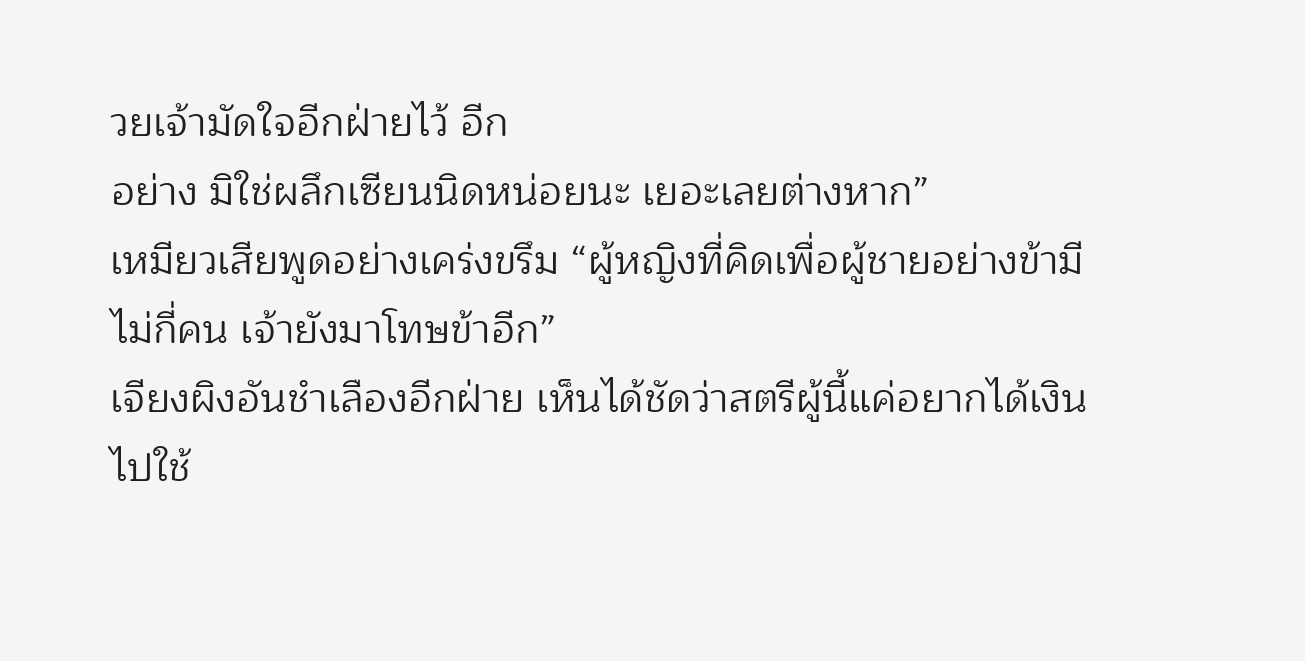วยเจ้ามัดใจอีกฝ่ายไว้ อีก
อย่าง มิใช่ผลึกเซียนนิดหน่อยนะ เยอะเลยต่างหาก”
เหมียวเสียพูดอย่างเคร่งขรึม “ผู้หญิงที่คิดเพื่อผู้ชายอย่างข้ามี
ไม่กี่คน เจ้ายังมาโทษข้าอีก”
เจียงผิงอันชำเลืองอีกฝ่าย เห็นได้ชัดว่าสตรีผู้นี้แค่อยากได้เงิน
ไปใช้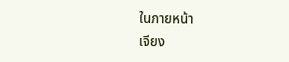ในภายหน้า
เจียง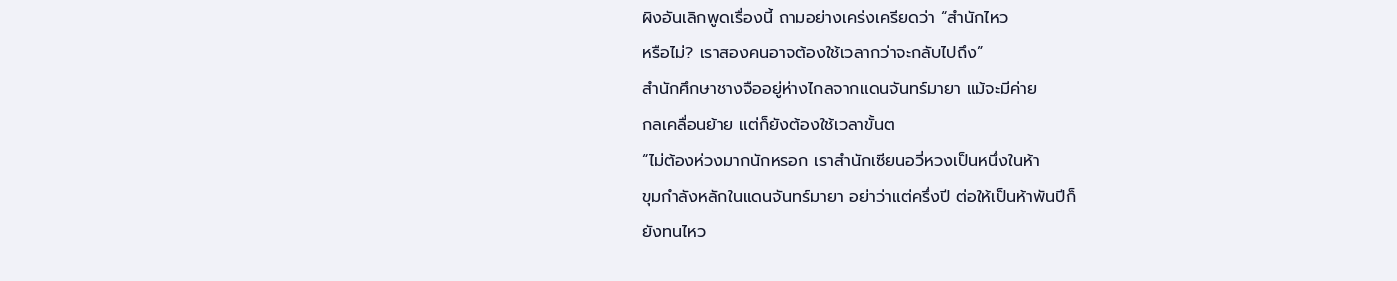ผิงอันเลิกพูดเรื่องนี้ ถามอย่างเคร่งเครียดว่า “สำนักไหว
หรือไม่? เราสองคนอาจต้องใช้เวลากว่าจะกลับไปถึง”
สำนักศึกษาชางจืออยู่ห่างไกลจากแดนจันทร์มายา แม้จะมีค่าย
กลเคลื่อนย้าย แต่ก็ยังต้องใช้เวลาขั้นต
“ไม่ต้องห่วงมากนักหรอก เราสำนักเซียนอวี่หวงเป็นหนึ่งในห้า
ขุมกำลังหลักในแดนจันทร์มายา อย่าว่าแต่ครึ่งปี ต่อให้เป็นห้าพันปีก็
ยังทนไหว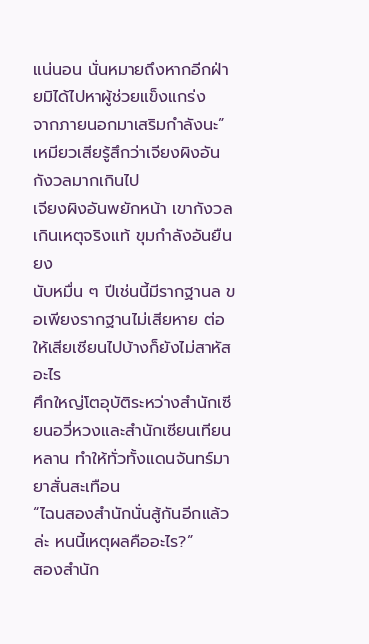แน่นอน นั่นหมายถึงหากอีกฝ่ายมิได้ไปหาผู้ช่วยแข็งแกร่ง
จากภายนอกมาเสริมกำลังนะ”
เหมียวเสียรู้สึกว่าเจียงผิงอันกังวลมากเกินไป
เจียงผิงอันพยักหน้า เขากังวลเกินเหตุจริงแท้ ขุมกำลังอันยืนยง
นับหมื่น ๆ ปีเช่นนี้มีรากฐานล ขอเพียงรากฐานไม่เสียหาย ต่อ
ให้เสียเซียนไปบ้างก็ยังไม่สาหัสอะไร
ศึกใหญ่โตอุบัติระหว่างสำนักเซียนอวี่หวงและสำนักเซียนเทียน
หลาน ทำให้ทั่วทั้งแดนจันทร์มายาสั่นสะเทือน
“ไฉนสองสำนักนั่นสู้กันอีกแล้วล่ะ หนนี้เหตุผลคืออะไร?”
สองสำนัก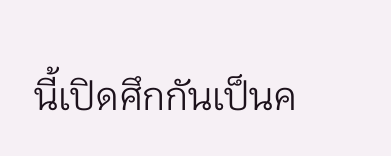นี้เปิดศึกกันเป็นค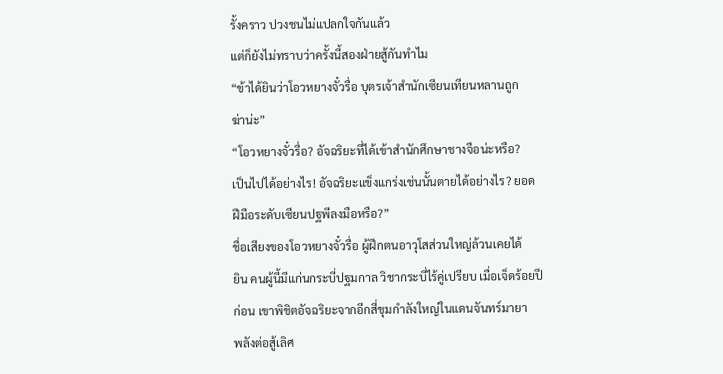รั้งคราว ปวงชนไม่แปลกใจกันแล้ว
แต่ก็ยังไม่ทราบว่าครั้งนี้สองฝ่ายสู้กันทำไม
“ข้าได้ยินว่าโอวหยางจั๋วรื่อ บุตรเจ้าสำนักเซียนเทียนหลานถูก
ฆ่าน่ะ”
“โอวหยางจั๋วรื่อ? อัจฉริยะที่ได้เข้าสำนักศึกษาชางจือน่ะหรือ?
เป็นไปได้อย่างไร! อัจฉริยะแข็งแกร่งเช่นนั้นตายได้อย่างไร? ยอด
ฝีมือระดับเซียนปฐพีลงมือหรือ?”
ชื่อเสียงของโอวหยางจั๋วรื่อ ผู้ฝึกตนอาวุโสส่วนใหญ่ล้วนเคยได้
ยิน คนผู้นี้มีแก่นกระบี่ปฐมกาล วิชากระบี่ไร้คู่เปรียบ เมื่อเจ็ดร้อยปี
ก่อน เขาพิชิตอัจฉริยะจากอีกสี่ขุมกำลังใหญ่ในแดนจันทร์มายา
พลังต่อสู้เลิศ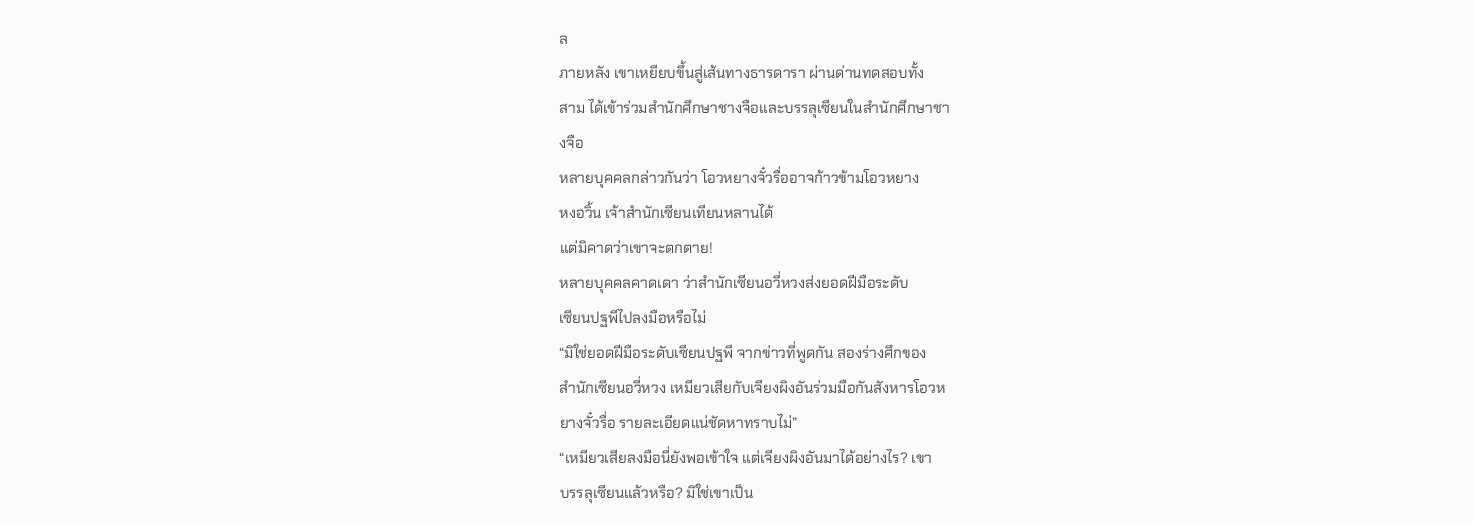ล
ภายหลัง เขาเหยียบขึ้นสู่เส้นทางธารดารา ผ่านด่านทดสอบทั้ง
สาม ได้เข้าร่วมสำนักศึกษาชางจือและบรรลุเซียนในสำนักศึกษาชา
งจือ
หลายบุคคลกล่าวกันว่า โอวหยางจั๋วรื่ออาจก้าวข้ามโอวหยาง
หงอวิ้น เจ้าสำนักเซียนเทียนหลานได้
แต่มิคาดว่าเขาจะตกตาย!
หลายบุคคลคาดเดา ว่าสำนักเซียนอวี่หวงส่งยอดฝีมือระดับ
เซียนปฐพีไปลงมือหรือไม่
“มิใช่ยอดฝีมือระดับเซียนปฐพี จากข่าวที่พูดกัน สองร่างศึกของ
สำนักเซียนอวี่หวง เหมียวเสียกับเจียงผิงอันร่วมมือกันสังหารโอวห
ยางจั๋วรื่อ รายละเอียดแน่ชัดหาทราบไม่”
“เหมียวเสียลงมือนี่ยังพอเข้าใจ แต่เจียงผิงอันมาได้อย่างไร? เขา
บรรลุเซียนแล้วหรือ? มิใช่เขาเป็น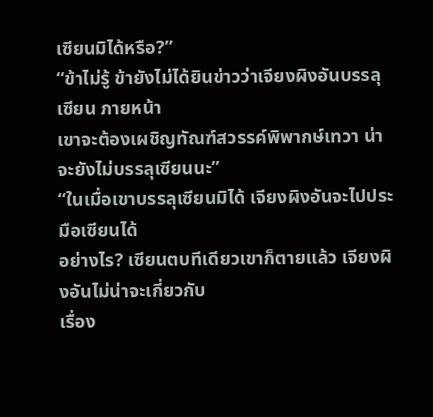เซียนมิได้หรือ?”
“ข้าไม่รู้ ข้ายังไม่ได้ยินข่าวว่าเจียงผิงอันบรรลุเซียน ภายหน้า
เขาจะต้องเผชิญทัณฑ์สวรรค์พิพากษ์เทวา น่าจะยังไม่บรรลุเซียนนะ”
“ในเมื่อเขาบรรลุเซียนมิได้ เจียงผิงอันจะไปประมือเซียนได้
อย่างไร? เซียนตบทีเดียวเขาก็ตายแล้ว เจียงผิงอันไม่น่าจะเกี่ยวกับ
เรื่อง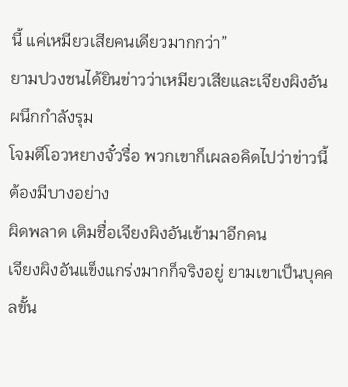นี้ แค่เหมียวเสียคนเดียวมากกว่า”
ยามปวงชนได้ยินข่าวว่าเหมียวเสียและเจียงผิงอันผนึกกำลังรุม
โจมตีโอวหยางจั๋วรื่อ พวกเขาก็เผลอคิดไปว่าข่าวนี้ต้องมีบางอย่าง
ผิดพลาด เติมชื่อเจียงผิงอันเข้ามาอีกคน
เจียงผิงอันแข็งแกร่งมากก็จริงอยู่ ยามเขาเป็นบุคคลขั้น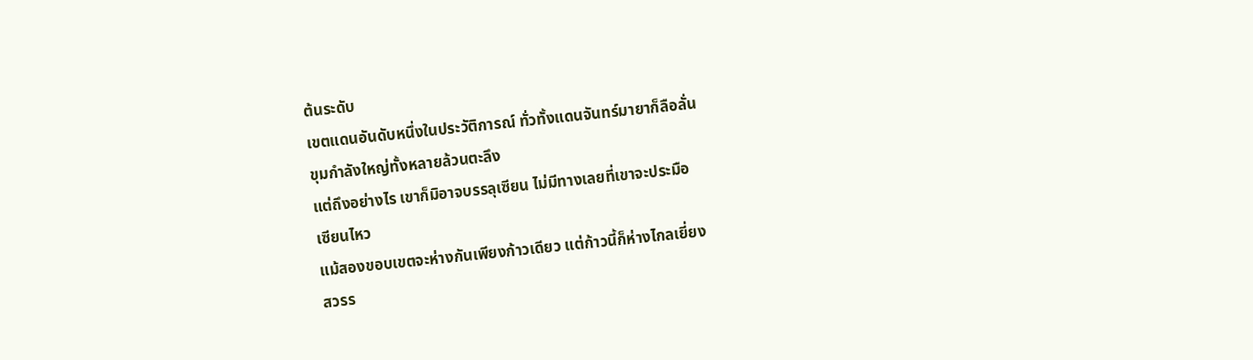ต้นระดับ
เขตแดนอันดับหนึ่งในประวัติการณ์ ทั่วทั้งแดนจันทร์มายาก็ลือลั่น
ขุมกำลังใหญ่ทั้งหลายล้วนตะลึง
แต่ถึงอย่างไร เขาก็มิอาจบรรลุเซียน ไม่มีทางเลยที่เขาจะประมือ
เซียนไหว
แม้สองขอบเขตจะห่างกันเพียงก้าวเดียว แต่ก้าวนี้ก็ห่างไกลเยี่ยง
สวรร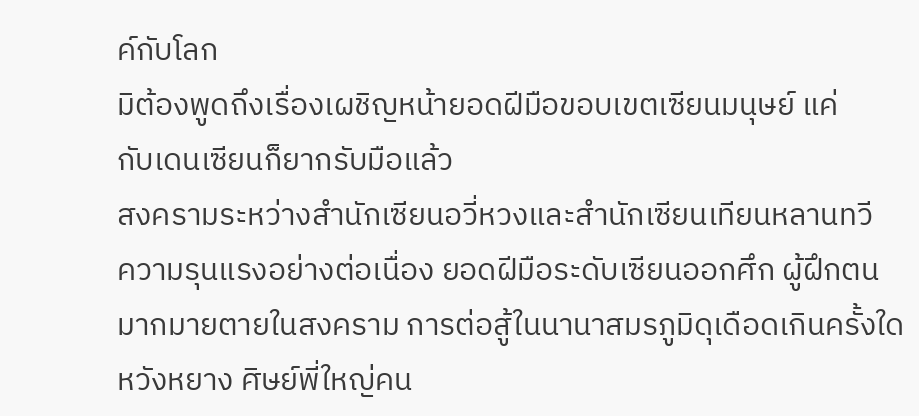ค์กับโลก
มิต้องพูดถึงเรื่องเผชิญหน้ายอดฝีมือขอบเขตเซียนมนุษย์ แค่
กับเดนเซียนก็ยากรับมือแล้ว
สงครามระหว่างสำนักเซียนอวี่หวงและสำนักเซียนเทียนหลานทวี
ความรุนแรงอย่างต่อเนื่อง ยอดฝีมือระดับเซียนออกศึก ผู้ฝึกตน
มากมายตายในสงคราม การต่อสู้ในนานาสมรภูมิดุเดือดเกินครั้งใด
หวังหยาง ศิษย์พี่ใหญ่คน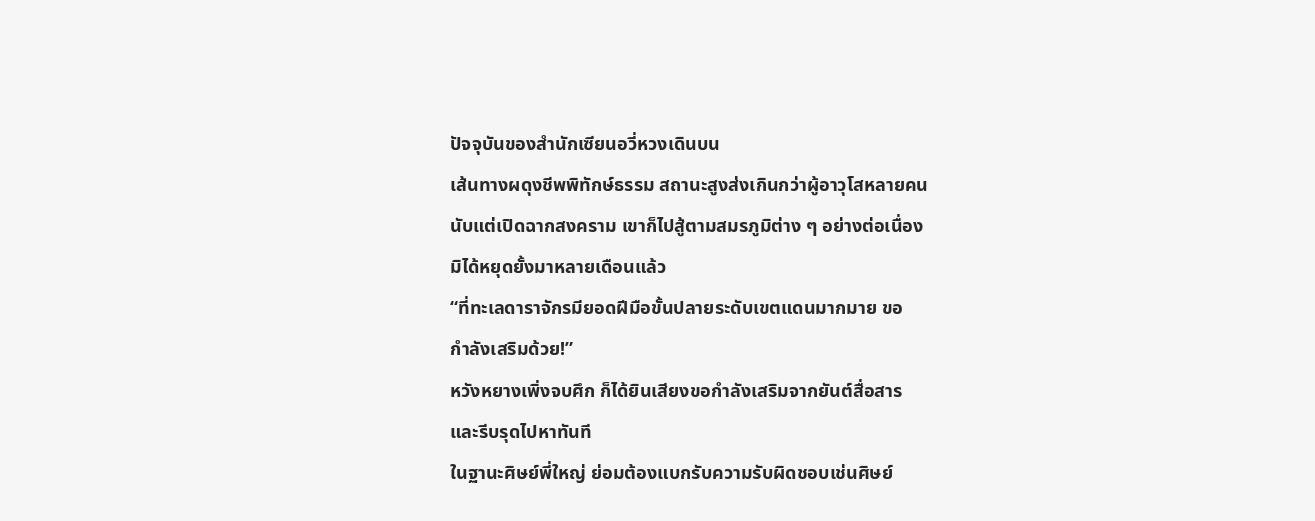ปัจจุบันของสำนักเซียนอวี่หวงเดินบน
เส้นทางผดุงชีพพิทักษ์ธรรม สถานะสูงส่งเกินกว่าผู้อาวุโสหลายคน
นับแต่เปิดฉากสงคราม เขาก็ไปสู้ตามสมรภูมิต่าง ๆ อย่างต่อเนื่อง
มิได้หยุดยั้งมาหลายเดือนแล้ว
“ที่ทะเลดาราจักรมียอดฝีมือขั้นปลายระดับเขตแดนมากมาย ขอ
กำลังเสริมด้วย!”
หวังหยางเพิ่งจบศึก ก็ได้ยินเสียงขอกำลังเสริมจากยันต์สื่อสาร
และรีบรุดไปหาทันที
ในฐานะศิษย์พี่ใหญ่ ย่อมต้องแบกรับความรับผิดชอบเช่นศิษย์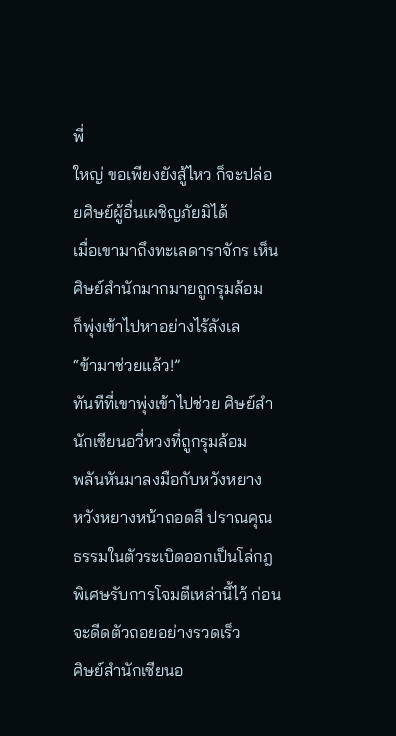พี่
ใหญ่ ขอเพียงยังสู้ไหว ก็จะปล่อยศิษย์ผู้อื่นเผชิญภัยมิได้
เมื่อเขามาถึงทะเลดาราจักร เห็นศิษย์สำนักมากมายถูกรุมล้อม
ก็พุ่งเข้าไปหาอย่างไร้ลังเล
“ข้ามาช่วยแล้ว!”
ทันทีที่เขาพุ่งเข้าไปช่วย ศิษย์สำนักเซียนอวี่หวงที่ถูกรุมล้อม
พลันหันมาลงมือกับหวังหยาง
หวังหยางหน้าถอดสี ปราณคุณธรรมในตัวระเบิดออกเป็นโล่กฎ
พิเศษรับการโจมตีเหล่านี้ไว้ ก่อนจะดีดตัวถอยอย่างรวดเร็ว
ศิษย์สำนักเซียนอ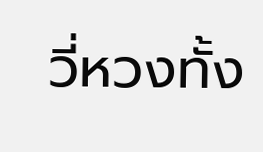วี่หวงทั้ง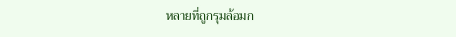หลายที่ถูกรุมล้อมก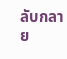ลับกลาย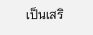เป็นเสริ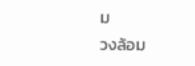ม
วงล้อม